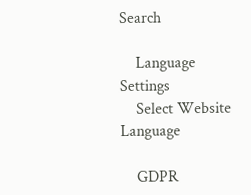Search

    Language Settings
    Select Website Language

    GDPR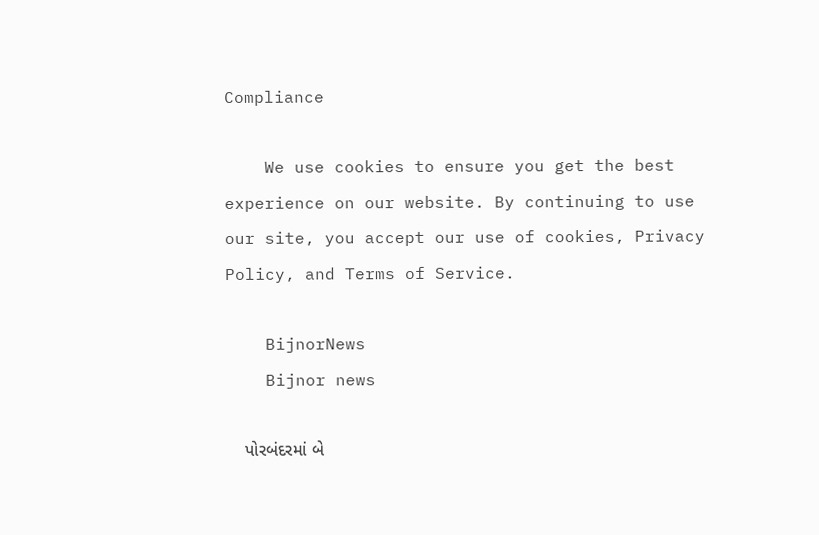Compliance

    We use cookies to ensure you get the best experience on our website. By continuing to use our site, you accept our use of cookies, Privacy Policy, and Terms of Service.

    BijnorNews
    Bijnor news

    પોરબંદરમાં બે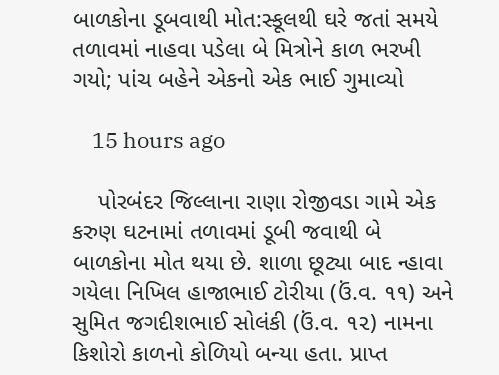બાળકોના ડૂબવાથી મોત:સ્કૂલથી ઘરે જતાં સમયે તળાવમાં નાહવા પડેલા બે મિત્રોને કાળ ભરખી ગયો; પાંચ બહેને એકનો એક ભાઈ ગુમાવ્યો

    15 hours ago

    પોરબંદર જિલ્લાના રાણા રોજીવડા ગામે એક કરુણ ઘટનામાં તળાવમાં ડૂબી જવાથી બે બાળકોના મોત થયા છે. શાળા છૂટ્યા બાદ ન્હાવા ગયેલા નિખિલ હાજાભાઈ ટોરીયા (ઉં.વ. ૧૧) અને સુમિત જગદીશભાઈ સોલંકી (ઉં.વ. ૧૨) નામના કિશોરો કાળનો કોળિયો બન્યા હતા. પ્રાપ્ત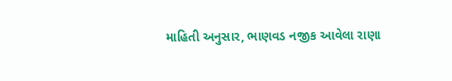માહિતી અનુસાર, ભાણવડ નજીક આવેલા રાણા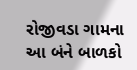રોજીવડા ગામના આ બંને બાળકો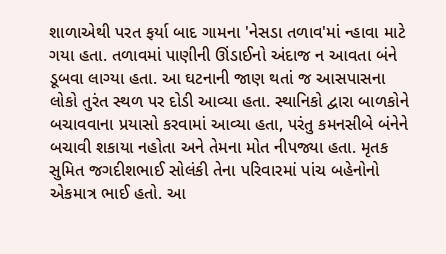શાળાએથી પરત ફર્યા બાદ ગામના 'નેસડા તળાવ'માં ન્હાવા માટે ગયા હતા. તળાવમાં પાણીની ઊંડાઈનો અંદાજ ન આવતા બંને ડૂબવા લાગ્યા હતા. આ ઘટનાની જાણ થતાં જ આસપાસના લોકો તુરંત સ્થળ પર દોડી આવ્યા હતા. સ્થાનિકો દ્વારા બાળકોને બચાવવાના પ્રયાસો કરવામાં આવ્યા હતા, પરંતુ કમનસીબે બંનેને બચાવી શકાયા નહોતા અને તેમના મોત નીપજ્યા હતા. મૃતક સુમિત જગદીશભાઈ સોલંકી તેના પરિવારમાં પાંચ બહેનોનો એકમાત્ર ભાઈ હતો. આ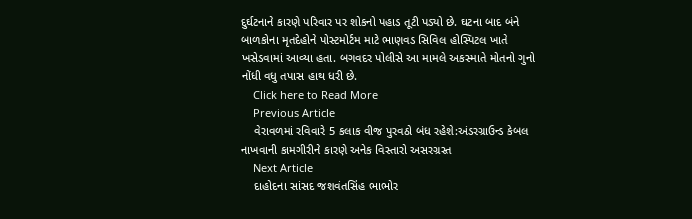દુર્ઘટનાને કારણે પરિવાર પર શોકનો પહાડ તૂટી પડ્યો છે. ઘટના બાદ બંને બાળકોના મૃતદેહોને પોસ્ટમોર્ટમ માટે ભાણવડ સિવિલ હોસ્પિટલ ખાતે ખસેડવામાં આવ્યા હતા. બગવદર પોલીસે આ મામલે અકસ્માતે મોતનો ગુનો નોંધી વધુ તપાસ હાથ ધરી છે.
    Click here to Read More
    Previous Article
    વેરાવળમાં રવિવારે 5 કલાક વીજ પુરવઠો બંધ રહેશે:અંડરગ્રાઉન્ડ કેબલ નાખવાની કામગીરીને કારણે અનેક વિસ્તારો અસરગ્રસ્ત
    Next Article
    દાહોદના સાંસદ જશવંતસિંહ ભાભોર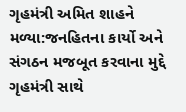ગૃહમંત્રી અમિત શાહને મળ્યા:જનહિતના કાર્યો અને સંગઠન મજબૂત કરવાના મુદ્દે ગૃહમંત્રી સાથે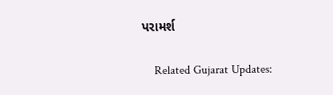પરામર્શ

    Related Gujarat Updates: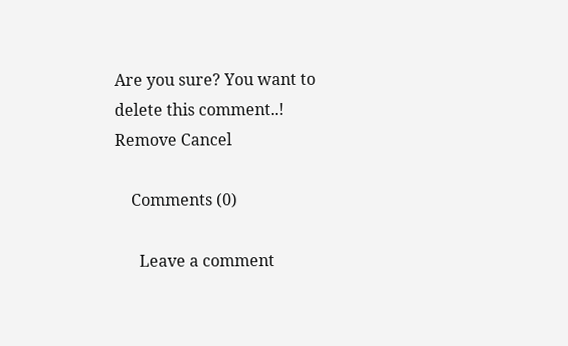Are you sure? You want to delete this comment..! Remove Cancel

    Comments (0)

      Leave a comment